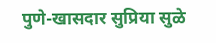पुणे-खासदार सुप्रिया सुळे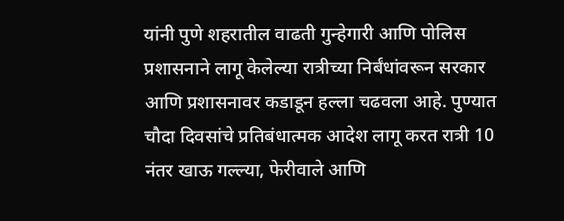यांनी पुणे शहरातील वाढती गुन्हेगारी आणि पोलिस प्रशासनाने लागू केलेल्या रात्रीच्या निर्बंधांवरून सरकार आणि प्रशासनावर कडाडून हल्ला चढवला आहे. पुण्यात चौदा दिवसांचे प्रतिबंधात्मक आदेश लागू करत रात्री 10 नंतर खाऊ गल्ल्या, फेरीवाले आणि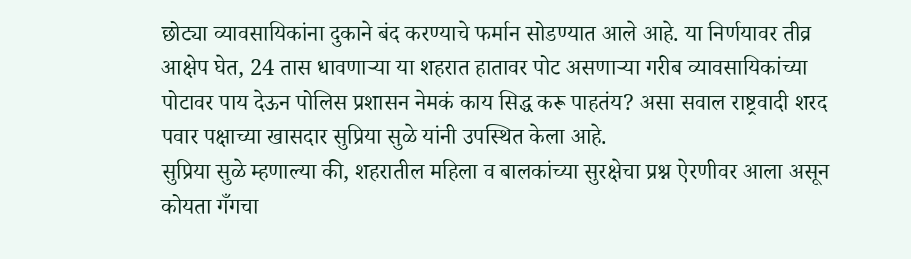छोट्या व्यावसायिकांना दुकाने बंद करण्याचे फर्मान सोडण्यात आले आहे. या निर्णयावर तीव्र आक्षेप घेत, 24 तास धावणाऱ्या या शहरात हातावर पोट असणाऱ्या गरीब व्यावसायिकांच्या पोटावर पाय देऊन पोलिस प्रशासन नेमकं काय सिद्ध करू पाहतंय? असा सवाल राष्ट्रवादी शरद पवार पक्षाच्या खासदार सुप्रिया सुळे यांनी उपस्थित केला आहे.
सुप्रिया सुळे म्हणाल्या की, शहरातील महिला व बालकांच्या सुरक्षेचा प्रश्न ऐरणीवर आला असून कोयता गँगचा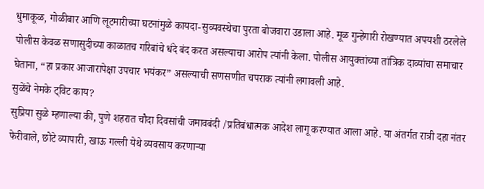धुमाकूळ, गोळीबार आणि लूटमारीच्या घटनांमुळे कायदा-सुव्यवस्थेचा पुरता बोजवारा उडाला आहे. मूळ गुन्हेगारी रोखण्यात अपयशी ठरलेले पोलीस केवळ सणासुदीच्या काळातच गरिबांचे धंदे बंद करत असल्याचा आरोप त्यांनी केला. पोलीस आयुक्तांच्या तांत्रिक दाव्यांचा समाचार घेताना, “हा प्रकार आजारापेक्षा उपचार भयंकर” असल्याची सणसणीत चपराक त्यांनी लगावली आहे.
सुळेंचे नेमके ट्विट काय?
सुप्रिया सुळे म्हणाल्या की, पुणे शहरात चौदा दिवसांची जमावबंदी /प्रतिबंधात्मक आदेश लागू करण्यात आला आहे. या अंतर्गत रात्री दहा नंतर फेरीवाले, छोटे व्यापारी, खाऊ गल्ली येथे व्यवसाय करणाऱ्या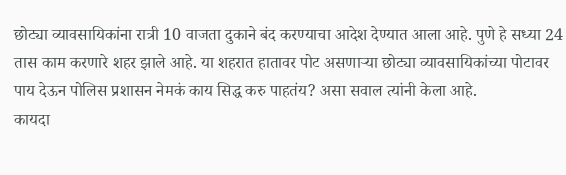छोट्या व्यावसायिकांना रात्री 10 वाजता दुकाने बंद करण्याचा आदेश देण्यात आला आहे. पुणे हे सध्या 24 तास काम करणारे शहर झाले आहे. या शहरात हातावर पोट असणाऱ्या छोट्या व्यावसायिकांच्या पोटावर पाय देऊन पोलिस प्रशासन नेमकं काय सिद्ध करु पाहतंय? असा सवाल त्यांनी केला आहे.
कायदा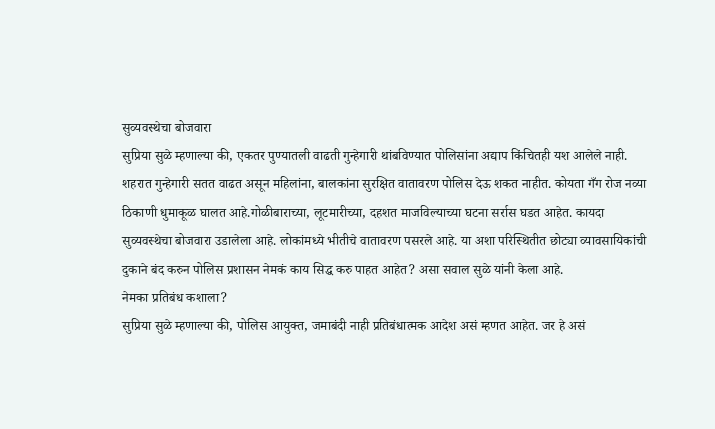सुव्यवस्थेचा बोजवारा
सुप्रिया सुळे म्हणाल्या की, एकतर पुण्यातली वाढती गुन्हेगारी थांबविण्यात पोलिसांना अद्याप किंचितही यश आलेले नाही. शहरात गुन्हेगारी सतत वाढत असून महिलांना, बालकांना सुरक्षित वातावरण पोलिस देऊ शकत नाहीत. कोयता गँग रोज नव्या ठिकाणी धुमाकूळ घालत आहे.गोळीबाराच्या, लूटमारीच्या, दहशत माजविल्याच्या घटना सर्रास घडत आहेत. कायदा सुव्यवस्थेचा बोजवारा उडालेला आहे. लोकांमध्ये भीतीचे वातावरण पसरले आहे. या अशा परिस्थितीत छोट्या व्यावसायिकांची दुकाने बंद करुन पोलिस प्रशासन नेमकं काय सिद्ध करु पाहत आहेत? असा सवाल सुळे यांनी केला आहे.
नेमका प्रतिबंध कशाला?
सुप्रिया सुळे म्हणाल्या की, पोलिस आयुक्त, जमाबंदी नाही प्रतिबंधात्मक आदेश असं म्हणत आहेत. जर हे असं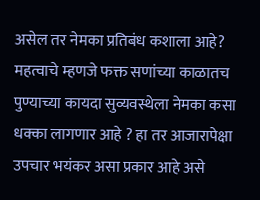असेल तर नेमका प्रतिबंध कशाला आहे? महत्वाचे म्हणजे फक्त सणांच्या काळातच पुण्याच्या कायदा सुव्यवस्थेला नेमका कसा धक्का लागणार आहे ? हा तर आजारापेक्षा उपचार भयंकर असा प्रकार आहे असे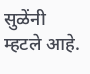सुळेंनी म्हटले आहे.